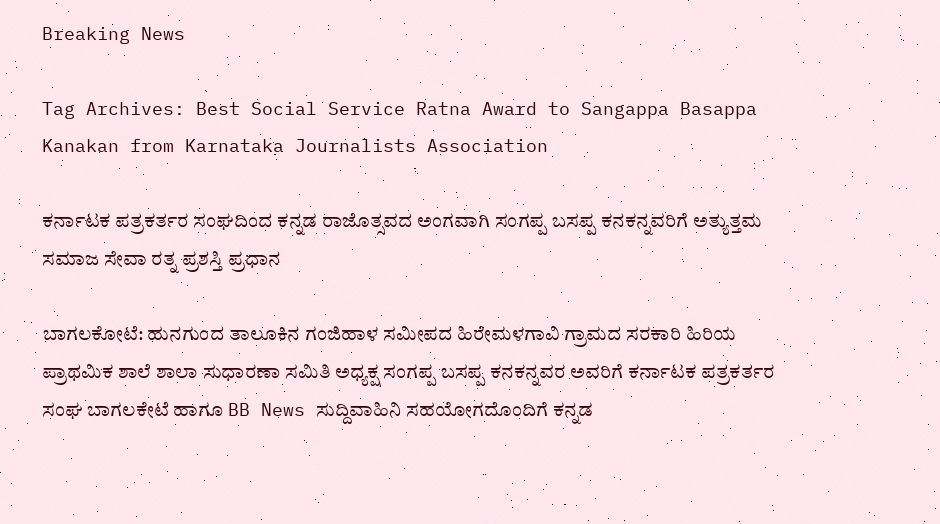Breaking News

Tag Archives: Best Social Service Ratna Award to Sangappa Basappa Kanakan from Karnataka Journalists Association

ಕರ್ನಾಟಕ ಪತ್ರಕರ್ತರ ಸಂಘದಿಂದ ಕನ್ನಡ ರಾಜೊತ್ಸವದ ಅಂಗವಾಗಿ ಸಂಗಪ್ಪ ಬಸಪ್ಪ ಕನಕನ್ನವರಿಗೆ ಅತ್ಯುತ್ತಮ ಸಮಾಜ ಸೇವಾ ರತ್ನ ಪ್ರಶಸ್ತಿ ಪ್ರಧಾನ

ಬಾಗಲಕೋಟೆ: ಹುನಗುಂದ ತಾಲೂಕಿನ ಗಂಜಿಹಾಳ ಸಮೀಪದ ಹಿರೇಮಳಗಾವಿ ಗ್ರಾಮದ ಸರಕಾರಿ ಹಿರಿಯ ಪ್ರಾಥಮಿಕ ಶಾಲೆ ಶಾಲಾ ಸುಧಾರಣಾ ಸಮಿತಿ ಅಧ್ಯಕ್ಷ ಸಂಗಪ್ಪ ಬಸಪ್ಪ ಕನಕನ್ನವರ ಅವರಿಗೆ ಕರ್ನಾಟಕ ಪತ್ರಕರ್ತರ ಸಂಘ ಬಾಗಲಕೇಟೆ ಹಾಗೂ BB News ಸುದ್ದಿವಾಹಿನಿ ಸಹಯೋಗದೊಂದಿಗೆ ಕನ್ನಡ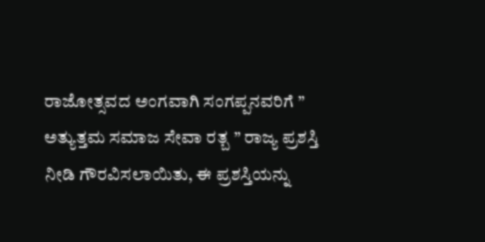ರಾಜೋತ್ಸವದ ಅಂಗವಾಗಿ ಸಂಗಪ್ಪನವರಿಗೆ ” ಅತ್ಯುತ್ತಮ ಸಮಾಜ ಸೇವಾ ರತ್ಬ ” ರಾಜ್ಯ ಪ್ರಶಸ್ತಿ ನೀಡಿ ಗೌರವಿಸಲಾಯಿತು, ಈ ಪ್ರಶಸ್ತಿಯನ್ನು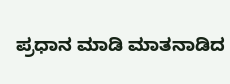ಪ್ರಧಾನ ಮಾಡಿ ಮಾತನಾಡಿದ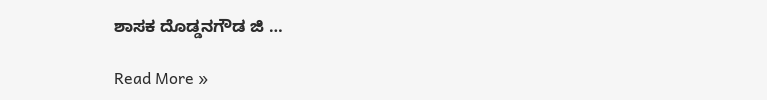ಶಾಸಕ ದೊಡ್ಡನಗೌಡ ಜಿ …

Read More »